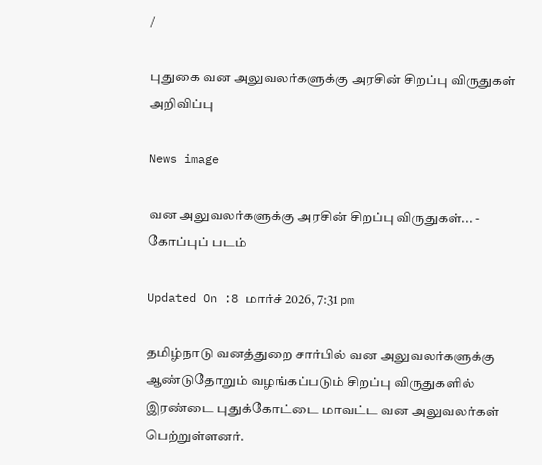/

புதுகை வன அலுவலர்களுக்கு அரசின் சிறப்பு விருதுகள் அறிவிப்பு

News image

வன அலுவலர்களுக்கு அரசின் சிறப்பு விருதுகள்... - கோப்புப் படம்

Updated On :8 மார்ச் 2026, 7:31 pm

தமிழ்நாடு வனத்துறை சார்பில் வன அலுவலர்களுக்கு ஆண்டுதோறும் வழங்கப்படும் சிறப்பு விருதுகளில் இரண்டை புதுக்கோட்டை மாவட்ட வன அலுவலர்கள் பெற்றுள்ளனர்.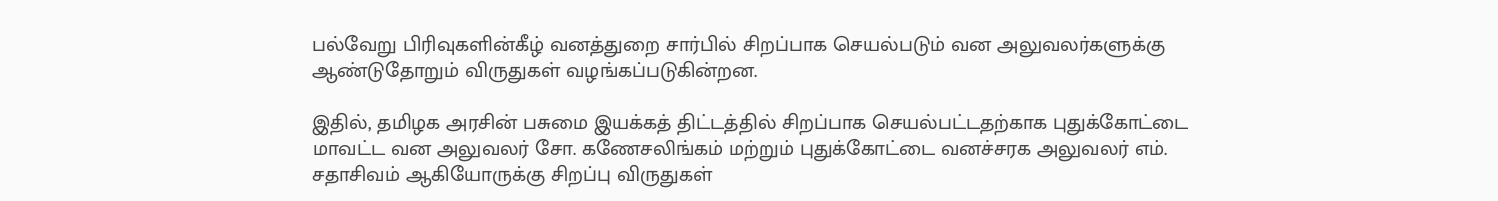பல்வேறு பிரிவுகளின்கீழ் வனத்துறை சார்பில் சிறப்பாக செயல்படும் வன அலுவலர்களுக்கு ஆண்டுதோறும் விருதுகள் வழங்கப்படுகின்றன.

இதில், தமிழக அரசின் பசுமை இயக்கத் திட்டத்தில் சிறப்பாக செயல்பட்டதற்காக புதுக்கோட்டை மாவட்ட வன அலுவலர் சோ. கணேசலிங்கம் மற்றும் புதுக்கோட்டை வனச்சரக அலுவலர் எம். சதாசிவம் ஆகியோருக்கு சிறப்பு விருதுகள்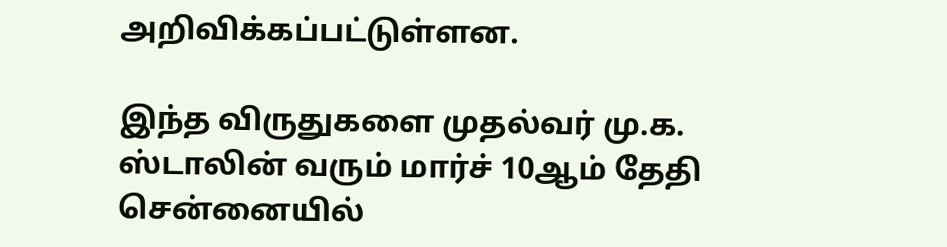அறிவிக்கப்பட்டுள்ளன.

இந்த விருதுகளை முதல்வர் மு.க. ஸ்டாலின் வரும் மார்ச் 10ஆம் தேதி சென்னையில்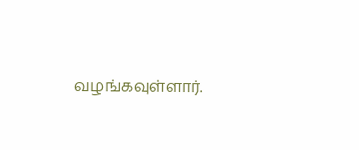வழங்கவுள்ளார்.